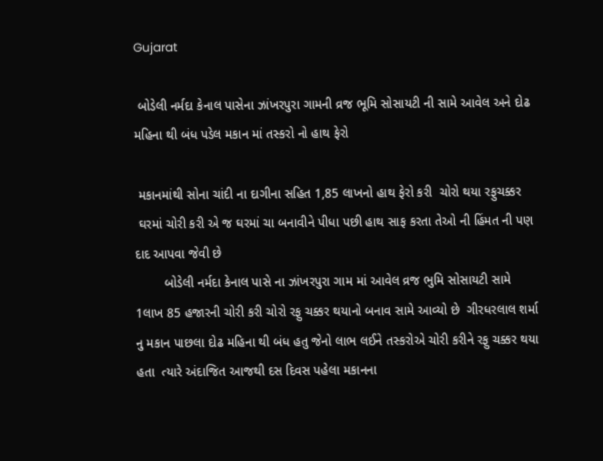Gujarat

 બોડેલી નર્મદા કેનાલ પાસેના ઝાંખરપુરા ગામની વ્રજ ભૂમિ સોસાયટી ની સામે આવેલ અને દોઢ મહિના થી બંધ પડેલ મકાન માં તસ્કરો નો હાથ ફેરો

 મકાનમાંથી સોના ચાંદી ના દાગીના સહિત 1,85 લાખનો હાથ ફેરો કરી  ચોરો થયા રફુચક્કર
 ઘરમાં ચોરી કરી એ જ ઘરમાં ચા બનાવીને પીધા પછી હાથ સાફ કરતા તેઓ ની હિંમત ની પણ દાદ આપવા જેવી છે
        બોડેલી નર્મદા કેનાલ પાસે ના ઝાંખરપુરા ગામ માં આવેલ વ્રજ ભુમિ સોસાયટી સામે 1લાખ 85 હજારની ચોરી કરી ચોરો રફુ ચક્કર થયાનો બનાવ સામે આવ્યો છે  ગીરધરલાલ શર્મા નુ મકાન પાછલા દોઢ મહિના થી બંધ હતુ જેનો લાભ લઈને તસ્કરોએ ચોરી કરીને રફુ ચક્કર થયા હતા  ત્યારે અંદાજિત આજથી દસ દિવસ પહેલા મકાનના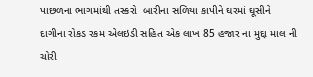પાછળના ભાગમાંથી તસ્કરો  બારીના સળિયા કાપીને ઘરમાં ઘૂસીને દાગીના રોકડ રકમ એલઇડી સહિત એક લાખ 85 હજાર ના મુદ્દા માલ ની ચોરી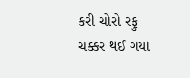કરી ચોરો રફુ ચક્કર થઈ ગયા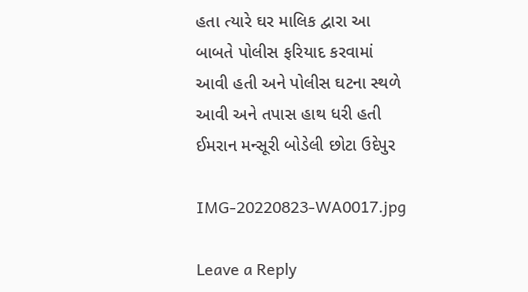હતા ત્યારે ઘર માલિક દ્વારા આ બાબતે પોલીસ ફરિયાદ કરવામાં આવી હતી અને પોલીસ ઘટના સ્થળે આવી અને તપાસ હાથ ધરી હતી
ઈમરાન મન્સૂરી બોડેલી છોટા ઉદેપુર

IMG-20220823-WA0017.jpg

Leave a Reply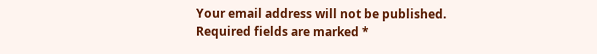Your email address will not be published. Required fields are marked *